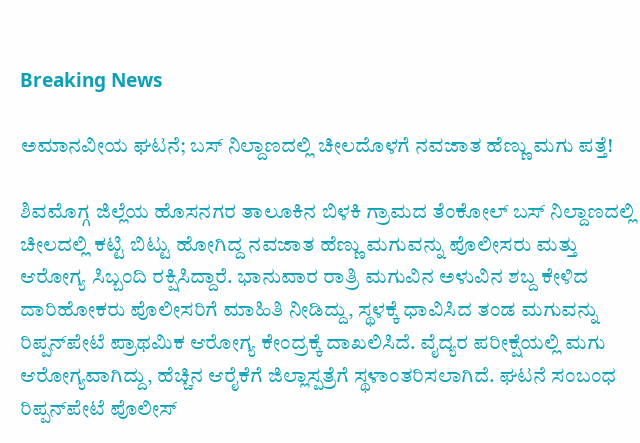Breaking News

ಅಮಾನವೀಯ ಘಟನೆ; ಬಸ್ ನಿಲ್ದಾಣದಲ್ಲಿ ಚೀಲದೊಳಗೆ ನವಜಾತ ಹೆಣ್ಣು ಮಗು ಪತ್ತೆ!

ಶಿವಮೊಗ್ಗ ಜಿಲ್ಲೆಯ ಹೊಸನಗರ ತಾಲೂಕಿನ ಬಿಳಕಿ ಗ್ರಾಮದ ತೆಂಕೋಲ್ ಬಸ್ ನಿಲ್ದಾಣದಲ್ಲಿ ಚೀಲದಲ್ಲಿ ಕಟ್ಟಿ ಬಿಟ್ಟು ಹೋಗಿದ್ದ ನವಜಾತ ಹೆಣ್ಣು ಮಗುವನ್ನು ಪೊಲೀಸರು ಮತ್ತು ಆರೋಗ್ಯ ಸಿಬ್ಬಂದಿ ರಕ್ಷಿಸಿದ್ದಾರೆ. ಭಾನುವಾರ ರಾತ್ರಿ ಮಗುವಿನ ಅಳುವಿನ ಶಬ್ದ ಕೇಳಿದ ದಾರಿಹೋಕರು ಪೊಲೀಸರಿಗೆ ಮಾಹಿತಿ ನೀಡಿದ್ದು, ಸ್ಥಳಕ್ಕೆ ಧಾವಿಸಿದ ತಂಡ ಮಗುವನ್ನು ರಿಪ್ಪನ್‌ಪೇಟೆ ಪ್ರಾಥಮಿಕ ಆರೋಗ್ಯ ಕೇಂದ್ರಕ್ಕೆ ದಾಖಲಿಸಿದೆ. ವೈದ್ಯರ ಪರೀಕ್ಷೆಯಲ್ಲಿ ಮಗು ಆರೋಗ್ಯವಾಗಿದ್ದು, ಹೆಚ್ಚಿನ ಆರೈಕೆಗೆ ಜಿಲ್ಲಾಸ್ಪತ್ರೆಗೆ ಸ್ಥಳಾಂತರಿಸಲಾಗಿದೆ. ಘಟನೆ ಸಂಬಂಧ ರಿಪ್ಪನ್‌ಪೇಟೆ ಪೊಲೀಸ್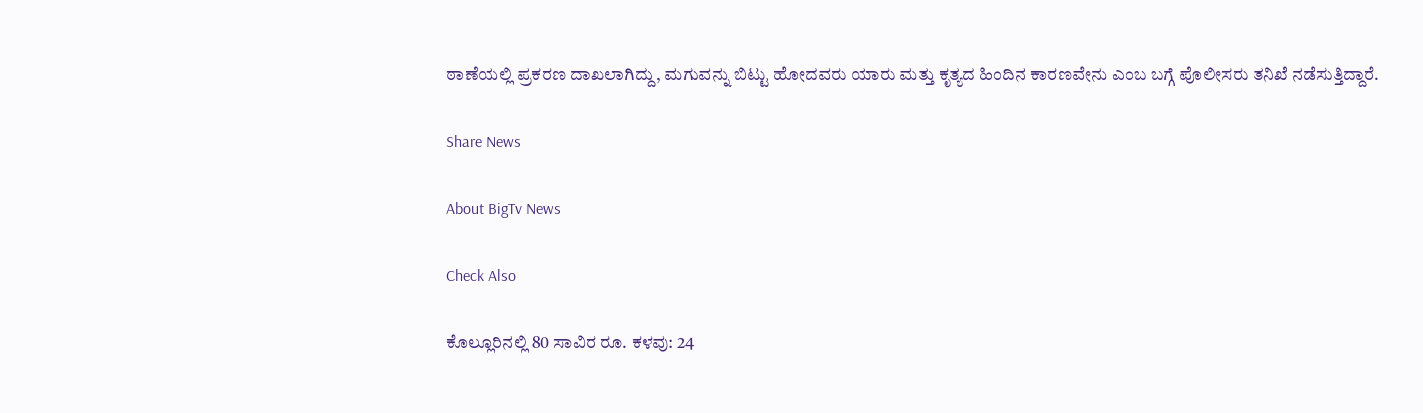ಠಾಣೆಯಲ್ಲಿ ಪ್ರಕರಣ ದಾಖಲಾಗಿದ್ದು, ಮಗುವನ್ನು ಬಿಟ್ಟು ಹೋದವರು ಯಾರು ಮತ್ತು ಕೃತ್ಯದ ಹಿಂದಿನ ಕಾರಣವೇನು ಎಂಬ ಬಗ್ಗೆ ಪೊಲೀಸರು ತನಿಖೆ ನಡೆಸುತ್ತಿದ್ದಾರೆ.

Share News

About BigTv News

Check Also

ಕೊಲ್ಲೂರಿನಲ್ಲಿ 80 ಸಾವಿರ ರೂ. ಕಳವು: 24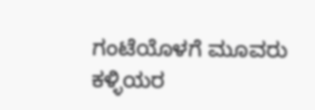ಗಂಟೆಯೊಳಗೆ ಮೂವರು ಕಳ್ಳಿಯರ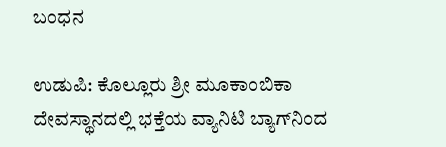ಬಂಧನ

ಉಡುಪಿ: ಕೊಲ್ಲೂರು ಶ್ರೀ ಮೂಕಾಂಬಿಕಾ ದೇವಸ್ಥಾನದಲ್ಲಿ ಭಕ್ತೆಯ ವ್ಯಾನಿಟಿ ಬ್ಯಾಗ್‌ನಿಂದ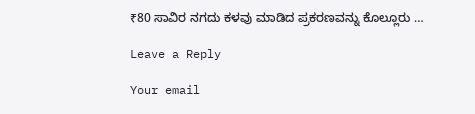₹80 ಸಾವಿರ ನಗದು ಕಳವು ಮಾಡಿದ ಪ್ರಕರಣವನ್ನು ಕೊಲ್ಲೂರು …

Leave a Reply

Your email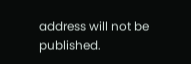address will not be published.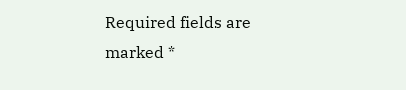Required fields are marked *